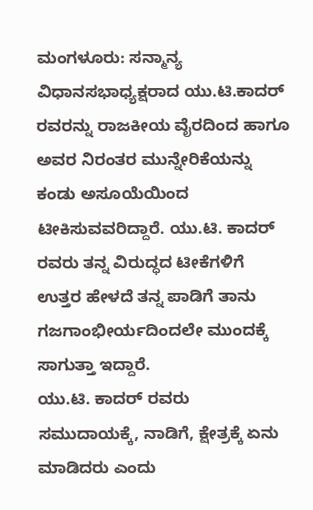ಮಂಗಳೂರು: ಸನ್ಮಾನ್ಯ ವಿಧಾನಸಭಾಧ್ಯಕ್ಷರಾದ ಯು.ಟಿ.ಕಾದರ್ ರವರನ್ನು ರಾಜಕೀಯ ವೈರದಿಂದ ಹಾಗೂ ಅವರ ನಿರಂತರ ಮುನ್ನೇರಿಕೆಯನ್ನು ಕಂಡು ಅಸೂಯೆಯಿಂದ ಟೀಕಿಸುವವರಿದ್ದಾರೆ. ಯು.ಟಿ. ಕಾದರ್ ರವರು ತನ್ನ ವಿರುದ್ಧದ ಟೀಕೆಗಳಿಗೆ ಉತ್ತರ ಹೇಳದೆ ತನ್ನ ಪಾಡಿಗೆ ತಾನು ಗಜಗಾಂಭೀರ್ಯದಿಂದಲೇ ಮುಂದಕ್ಕೆ ಸಾಗುತ್ತಾ ಇದ್ದಾರೆ.
ಯು.ಟಿ. ಕಾದರ್ ರವರು ಸಮುದಾಯಕ್ಕೆ, ನಾಡಿಗೆ, ಕ್ಷೇತ್ರಕ್ಕೆ ಏನು ಮಾಡಿದರು ಎಂದು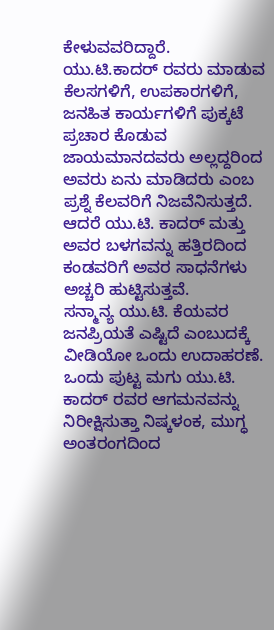ಕೇಳುವವರಿದ್ದಾರೆ. ಯು.ಟಿ.ಕಾದರ್ ರವರು ಮಾಡುವ ಕೆಲಸಗಳಿಗೆ, ಉಪಕಾರಗಳಿಗೆ, ಜನಹಿತ ಕಾರ್ಯಗಳಿಗೆ ಪುಕ್ಕಟೆ ಪ್ರಚಾರ ಕೊಡುವ ಜಾಯಮಾನದವರು ಅಲ್ಲದ್ದರಿಂದ ಅವರು ಏನು ಮಾಡಿದರು ಎಂಬ ಪ್ರಶ್ನೆ ಕೆಲವರಿಗೆ ನಿಜವೆನಿಸುತ್ತದೆ. ಆದರೆ ಯು.ಟಿ. ಕಾದರ್ ಮತ್ತು ಅವರ ಬಳಗವನ್ನು ಹತ್ತಿರದಿಂದ ಕಂಡವರಿಗೆ ಅವರ ಸಾಧನೆಗಳು ಅಚ್ಚರಿ ಹುಟ್ಟಿಸುತ್ತವೆ.
ಸನ್ಮಾನ್ಯ ಯು.ಟಿ. ಕೆಯವರ ಜನಪ್ರಿಯತೆ ಎಷ್ಟಿದೆ ಎಂಬುದಕ್ಕೆ ವೀಡಿಯೋ ಒಂದು ಉದಾಹರಣೆ. ಒಂದು ಪುಟ್ಟ ಮಗು ಯು.ಟಿ. ಕಾದರ್ ರವರ ಆಗಮನವನ್ನು ನಿರೀಕ್ಷಿಸುತ್ತಾ ನಿಷ್ಕಳಂಕ, ಮುಗ್ಧ ಅಂತರಂಗದಿಂದ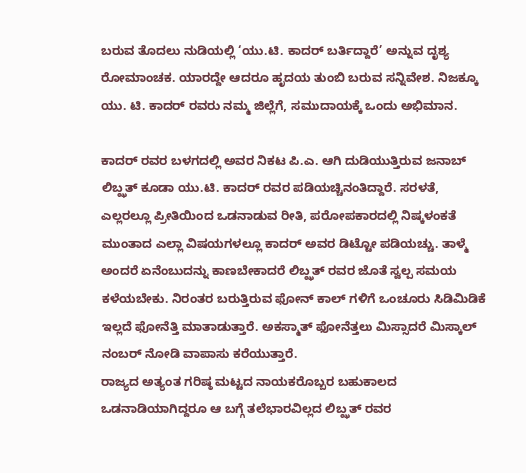ಬರುವ ತೊದಲು ನುಡಿಯಲ್ಲಿ ‘ಯು.ಟಿ. ಕಾದರ್ ಬರ್ತಿದ್ದಾರೆ’ ಅನ್ನುವ ದೃಶ್ಯ ರೋಮಾಂಚಕ. ಯಾರದ್ದೇ ಆದರೂ ಹೃದಯ ತುಂಬಿ ಬರುವ ಸನ್ನಿವೇಶ. ನಿಜಕ್ಕೂ ಯು. ಟಿ. ಕಾದರ್ ರವರು ನಮ್ಮ ಜಿಲ್ಲೆಗೆ, ಸಮುದಾಯಕ್ಕೆ ಒಂದು ಅಭಿಮಾನ.

ಕಾದರ್ ರವರ ಬಳಗದಲ್ಲಿ ಅವರ ನಿಕಟ ಪಿ.ಎ. ಆಗಿ ದುಡಿಯುತ್ತಿರುವ ಜನಾಬ್ ಲಿಬ್ಝತ್ ಕೂಡಾ ಯು.ಟಿ. ಕಾದರ್ ರವರ ಪಡಿಯಚ್ಚಿನಂತಿದ್ದಾರೆ. ಸರಳತೆ, ಎಲ್ಲರಲ್ಲೂ ಪ್ರೀತಿಯಿಂದ ಒಡನಾಡುವ ರೀತಿ, ಪರೋಪಕಾರದಲ್ಲಿ ನಿಷ್ಕಳಂಕತೆ ಮುಂತಾದ ಎಲ್ಲಾ ವಿಷಯಗಳಲ್ಲೂ ಕಾದರ್ ಅವರ ಡಿಟ್ಟೋ ಪಡಿಯಚ್ಚು. ತಾಳ್ಮೆ ಅಂದರೆ ಏನೆಂಬುದನ್ನು ಕಾಣಬೇಕಾದರೆ ಲಿಬ್ಝತ್ ರವರ ಜೊತೆ ಸ್ವಲ್ಪ ಸಮಯ ಕಳೆಯಬೇಕು. ನಿರಂತರ ಬರುತ್ತಿರುವ ಫೋನ್ ಕಾಲ್ ಗಳಿಗೆ ಒಂಚೂರು ಸಿಡಿಮಿಡಿಕೆ ಇಲ್ಲದೆ ಫೋನೆತ್ತಿ ಮಾತಾಡುತ್ತಾರೆ. ಅಕಸ್ಮಾತ್ ಫೋನೆತ್ತಲು ಮಿಸ್ಸಾದರೆ ಮಿಸ್ಕಾಲ್ ನಂಬರ್ ನೋಡಿ ವಾಪಾಸು ಕರೆಯುತ್ತಾರೆ.
ರಾಜ್ಯದ ಅತ್ಯಂತ ಗರಿಷ್ಠ ಮಟ್ಟದ ನಾಯಕರೊಬ್ಬರ ಬಹುಕಾಲದ ಒಡನಾಡಿಯಾಗಿದ್ದರೂ ಆ ಬಗ್ಗೆ ತಲೆಭಾರವಿಲ್ಲದ ಲಿಬ್ಝತ್ ರವರ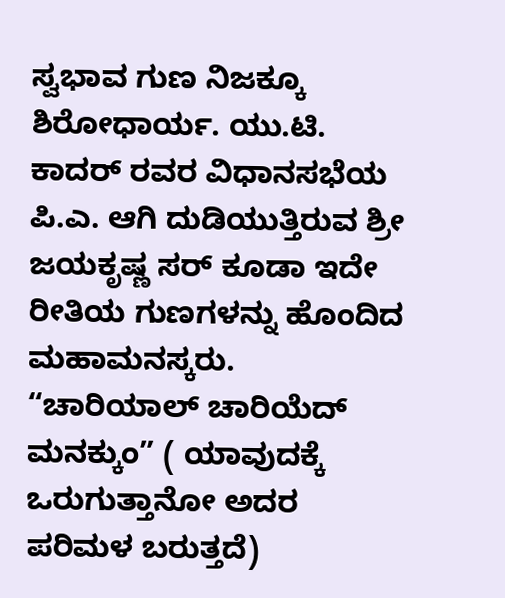ಸ್ವಭಾವ ಗುಣ ನಿಜಕ್ಕೂ ಶಿರೋಧಾರ್ಯ. ಯು.ಟಿ. ಕಾದರ್ ರವರ ವಿಧಾನಸಭೆಯ ಪಿ.ಎ. ಆಗಿ ದುಡಿಯುತ್ತಿರುವ ಶ್ರೀ ಜಯಕೃಷ್ಣ ಸರ್ ಕೂಡಾ ಇದೇ ರೀತಿಯ ಗುಣಗಳನ್ನು ಹೊಂದಿದ ಮಹಾಮನಸ್ಕರು. “ಚಾರಿಯಾಲ್ ಚಾರಿಯೆದ್ ಮನಕ್ಕುಂ” ( ಯಾವುದಕ್ಕೆ ಒರುಗುತ್ತಾನೋ ಅದರ ಪರಿಮಳ ಬರುತ್ತದೆ)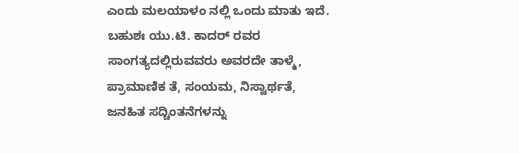ಎಂದು ಮಲಯಾಳಂ ನಲ್ಲಿ ಒಂದು ಮಾತು ಇದೆ. ಬಹುಶಃ ಯು.ಟಿ. ಕಾದರ್ ರವರ ಸಾಂಗತ್ಯದಲ್ಲಿರುವವರು ಅವರದೇ ತಾಳ್ಮೆ, ಪ್ರಾಮಾಣಿಕ ತೆ, ಸಂಯಮ, ನಿಸ್ವಾರ್ಥತೆ, ಜನಹಿತ ಸದ್ಚಿಂತನೆಗಳನ್ನು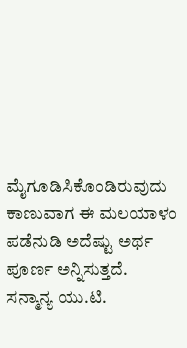ಮೈಗೂಡಿಸಿಕೊಂಡಿರುವುದು ಕಾಣುವಾಗ ಈ ಮಲಯಾಳಂ ಪಡೆನುಡಿ ಅದೆಷ್ಟು ಅರ್ಥ ಪೂರ್ಣ ಅನ್ನಿಸುತ್ತದೆ.
ಸನ್ಮಾನ್ಯ ಯು.ಟಿ.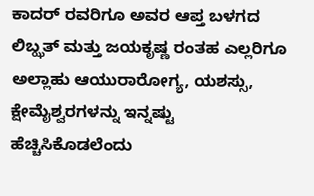ಕಾದರ್ ರವರಿಗೂ ಅವರ ಆಪ್ತ ಬಳಗದ ಲಿಬ್ಝತ್ ಮತ್ತು ಜಯಕೃಷ್ಣ ರಂತಹ ಎಲ್ಲರಿಗೂ ಅಲ್ಲಾಹು ಆಯುರಾರೋಗ್ಯ, ಯಶಸ್ಸು, ಕ್ಷೇಮೈಶ್ವರಗಳನ್ನು ಇನ್ನಷ್ಟು ಹೆಚ್ಚಿಸಿಕೊಡಲೆಂದು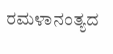ರಮಳಾನಂತ್ಯದ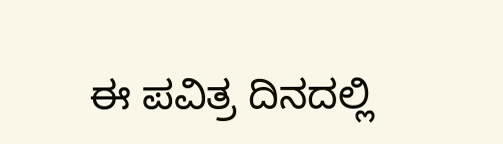ಈ ಪವಿತ್ರ ದಿನದಲ್ಲಿ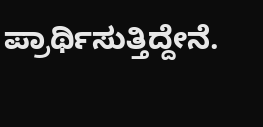ಪ್ರಾರ್ಥಿಸುತ್ತಿದ್ದೇನೆ.